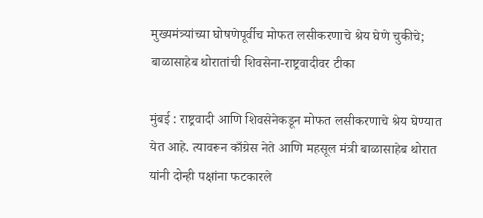मुख्यमंत्र्यांच्या घोषणेपूर्वीच मोफत लसीकरणाचे श्रेय घेणे चुकीचे; बाळासाहेब थोरातांची शिवसेना-राष्ट्रवादीवर टीका

मुंबई : राष्ट्रवादी आणि शिवसेनेकडून मोफत लसीकरणाचे श्रेय घेण्यात येत आहे. त्यावरून काँग्रेस नेते आणि महसूल मंत्री बाळासाहेब थोरात यांनी दोन्ही पक्षांना फटकारले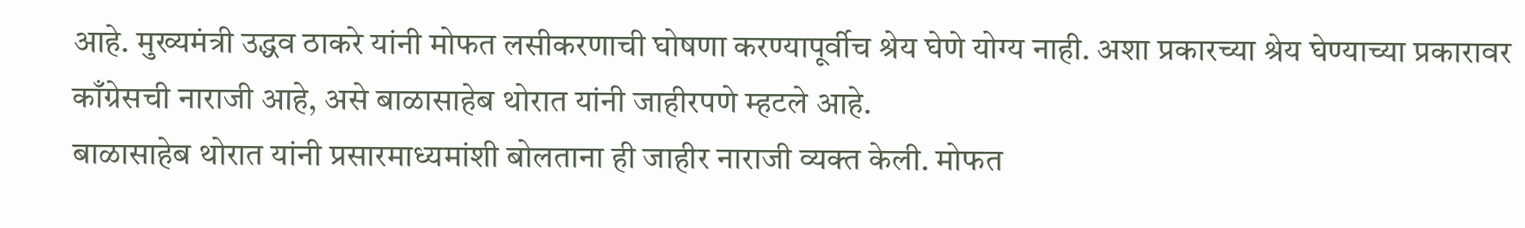आहे. मुख्यमंत्री उद्धव ठाकरे यांनी मोफत लसीकरणाची घोषणा करण्यापूर्वीच श्रेय घेणे योग्य नाही. अशा प्रकारच्या श्रेय घेण्याच्या प्रकारावर काँग्रेसची नाराजी आहे, असे बाळासाहेब थोरात यांनी जाहीरपणे म्हटले आहे.
बाळासाहेब थोरात यांनी प्रसारमाध्यमांशी बोलताना ही जाहीर नाराजी व्यक्त केली. मोफत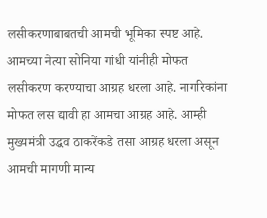लसीकरणाबाबतची आमची भूमिका स्पष्ट आहे. आमच्या नेत्या सोनिया गांधी यांनीही मोफत लसीकरण करण्याचा आग्रह धरला आहे. नागरिकांना मोफत लस द्यावी हा आमचा आग्रह आहे. आम्ही मुख्यमंत्री उद्धव ठाकरेंकडे तसा आग्रह धरला असून आमची मागणी मान्य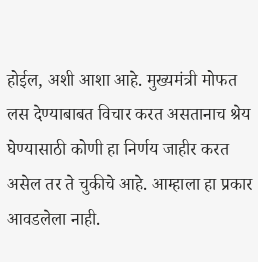होईल, अशी आशा आहे. मुख्यमंत्री मोफत लस देण्याबाबत विचार करत असतानाच श्रेय घेण्यासाठी कोणी हा निर्णय जाहीर करत असेल तर ते चुकीचे आहे. आम्हाला हा प्रकार आवडलेला नाही.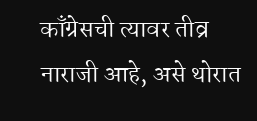काँग्रेसची त्यावर तीव्र नाराजी आहे, असे थोरात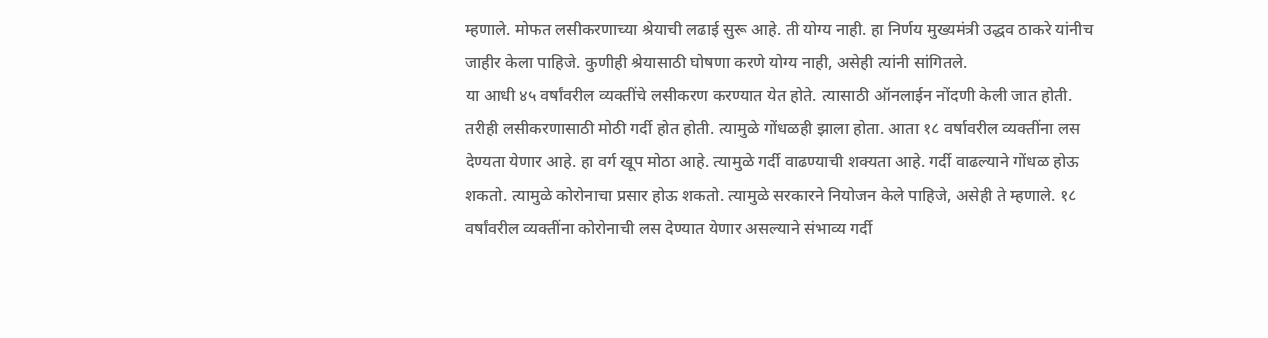म्हणाले. मोफत लसीकरणाच्या श्रेयाची लढाई सुरू आहे. ती योग्य नाही. हा निर्णय मुख्यमंत्री उद्धव ठाकरे यांनीच जाहीर केला पाहिजे. कुणीही श्रेयासाठी घोषणा करणे योग्य नाही, असेही त्यांनी सांगितले.
या आधी ४५ वर्षांवरील व्यक्तींचे लसीकरण करण्यात येत होते. त्यासाठी ऑनलाईन नोंदणी केली जात होती. तरीही लसीकरणासाठी मोठी गर्दी होत होती. त्यामुळे गोंधळही झाला होता. आता १८ वर्षावरील व्यक्तींना लस देण्यता येणार आहे. हा वर्ग खूप मोठा आहे. त्यामुळे गर्दी वाढण्याची शक्यता आहे. गर्दी वाढल्याने गोंधळ होऊ शकतो. त्यामुळे कोरोनाचा प्रसार होऊ शकतो. त्यामुळे सरकारने नियोजन केले पाहिजे, असेही ते म्हणाले. १८ वर्षांवरील व्यक्तींना कोरोनाची लस देण्यात येणार असल्याने संभाव्य गर्दी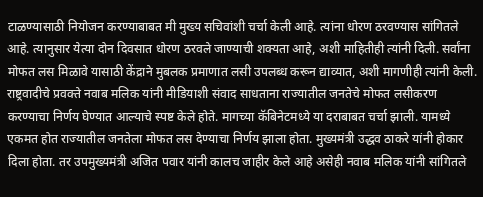टाळण्यासाठी नियोजन करण्याबाबत मी मुख्य सचिवांशी चर्चा केली आहे. त्यांना धोरण ठरवण्यास सांगितले आहे. त्यानुसार येत्या दोन दिवसात धोरण ठरवले जाण्याची शक्यता आहे, अशी माहितीही त्यांनी दिली. सर्वांना मोफत लस मिळावे यासाठी केंद्राने मुबलक प्रमाणात लसी उपलब्ध करून द्याव्यात, अशी मागणीही त्यांनी केली.
राष्ट्रवादीचे प्रवक्ते नवाब मलिक यांनी मीडियाशी संवाद साधताना राज्यातील जनतेचे मोफत लसीकरण करण्याचा निर्णय घेण्यात आल्याचे स्पष्ट केले होते. मागच्या कॅबिनेटमध्ये या दराबाबत चर्चा झाली. यामध्ये एकमत होत राज्यातील जनतेला मोफत लस देण्याचा निर्णय झाला होता. मुख्यमंत्री उद्धव ठाकरे यांनी होकार दिला होता. तर उपमुख्यमंत्री अजित पवार यांनी कालच जाहीर केले आहे असेही नवाब मलिक यांनी सांगितले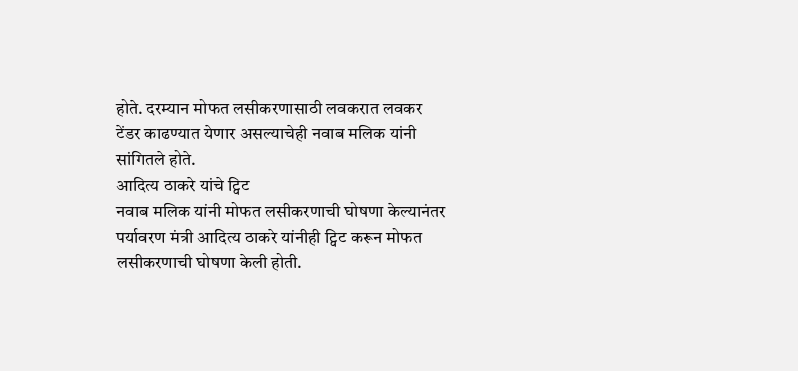होते. दरम्यान मोफत लसीकरणासाठी लवकरात लवकर टेंडर काढण्यात येणार असल्याचेही नवाब मलिक यांनी सांगितले होते.
आदित्य ठाकरे यांचे ट्विट
नवाब मलिक यांनी मोफत लसीकरणाची घोषणा केल्यानंतर पर्यावरण मंत्री आदित्य ठाकरे यांनीही ट्विट करून मोफत लसीकरणाची घोषणा केली होती.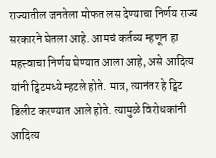राज्यातील जनतेला मोफत लस देण्याचा निर्णय राज्य सरकारने घेतला आहे. आमचं कर्तव्य म्हणून हा महत्त्वाचा निर्णय घेण्यात आला आहे, असे आदित्य यांनी ट्विटमध्ये म्हटले होते. मात्र, त्यानंतर हे ट्विट डिलीट करण्यात आले होते. त्यामुळे विरोधकांनी आदित्य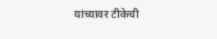यांच्यावर टीकेची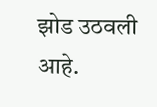झोड उठवली आहे.